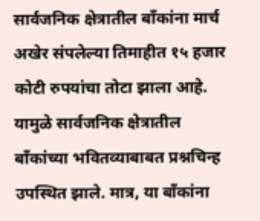सार्वजनिक क्षेत्रातील बाँकांना मार्च अखेर संपलेल्या तिमाहीत १५ हजार कोटी रुपयांचा तोटा झाला आहे. यामुळे सार्वजनिक क्षेत्रातील बाँकांच्या भवितव्याबाबत प्रश्नचिन्ह उपस्थित झाले. मात्र, या बाँकांना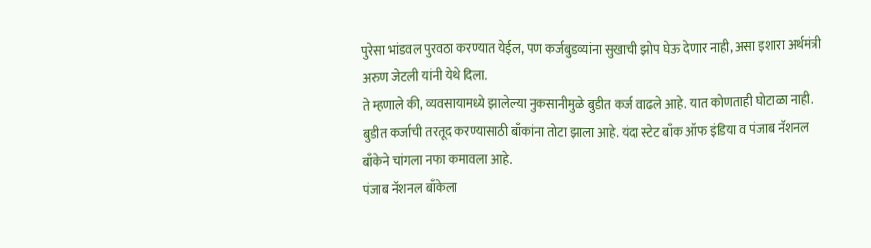पुरेसा भांडवल पुरवठा करण्यात येईल, पण कर्जबुडव्यांना सुखाची झोप घेऊ देणार नाही, असा इशारा अर्थमंत्री अरुण जेटली यांनी येथे दिला.
ते म्हणाले की, व्यवसायामध्ये झालेल्या नुकसानीमुळे बुडीत कर्ज वाढले आहे. यात कोणताही घोटाळा नाही. बुडीत कर्जाची तरतूद करण्यासाठी बाँकांना तोटा झाला आहे. यंदा स्टेट बाँक ऑफ इंडिया व पंजाब नॅशनल बाँकेने चांगला नफा कमावला आहे.
पंजाब नॅशनल बाँकेला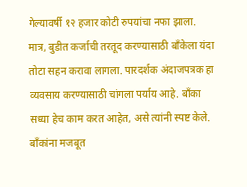गेल्यावर्षी १२ हजार कोटी रुपयांचा नफा झाला. मात्र, बुडीत कर्जाची तरतूद करण्यासाठी बाँकेला यंदा तोटा सहन करावा लागला. पारदर्शक अंदाजपत्रक हा व्यवसाय करण्यासाठी चांगला पर्याय आहे. बाँका सध्या हेच काम करत आहेत, असे त्यांनी स्पष्ट केले.
बाँकांना मजबूत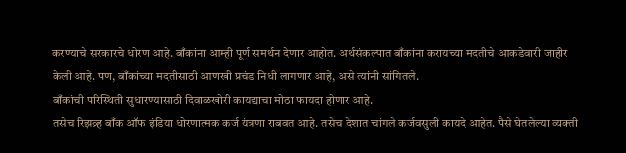करण्याचे सरकारचे धोरण आहे. बाँकांना आम्ही पूर्ण समर्थन देणार आहोत. अर्थसंकल्पात बाँकांना करायच्या मदतीचे आकडेवारी जाहीर केली आहे. पण, बाँकांच्या मदतीसाठी आणखी प्रचंड निधी लागणार आहे, असे त्यांनी सांगितले.
बाँकांची परिस्थिती सुधारण्यासाठी दिवाळखोरी कायद्याचा मोठा फायदा होणार आहे.
तसेच रिझव्र्ह बाँक ऑफ इंडिया धोरणात्मक कर्ज यंत्रणा राबवत आहे. तसेच देशात चांगले कर्जवसुली कायदे आहेत. पैसे घेतलेल्या व्यक्ती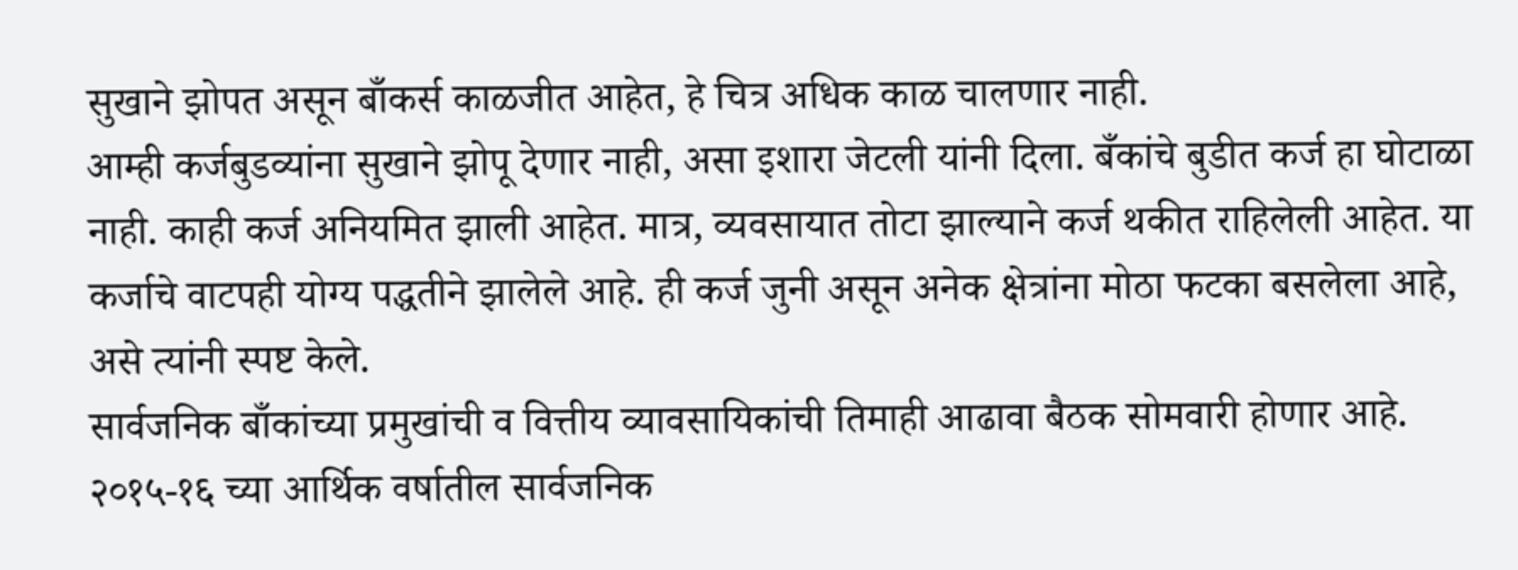सुखाने झोपत असून बाँकर्स काळजीत आहेत, हे चित्र अधिक काळ चालणार नाही.
आम्ही कर्जबुडव्यांना सुखाने झोपू देणार नाही, असा इशारा जेटली यांनी दिला. बँकांचे बुडीत कर्ज हा घोटाळा नाही. काही कर्ज अनियमित झाली आहेत. मात्र, व्यवसायात तोटा झाल्याने कर्ज थकीत राहिलेली आहेत. या कर्जाचे वाटपही योग्य पद्धतीने झालेले आहे. ही कर्ज जुनी असून अनेक क्षेत्रांना मोठा फटका बसलेला आहे, असे त्यांनी स्पष्ट केले.
सार्वजनिक बाँकांच्या प्रमुखांची व वित्तीय व्यावसायिकांची तिमाही आढावा बैठक सोमवारी होणार आहे. २०१५-१६ च्या आर्थिक वर्षातील सार्वजनिक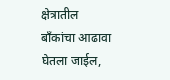क्षेत्रातील बाँकांचा आढावा घेतला जाईल,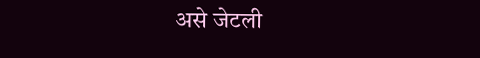असे जेटली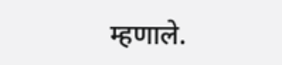म्हणाले.